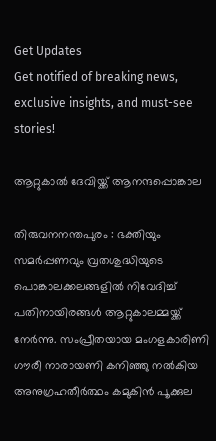Get Updates
Get notified of breaking news, exclusive insights, and must-see stories!

ആറ്റുകാല്‍ ദേവിയ്ക്ക് ആനന്ദപ്പൊങ്കാല

തിരുവനനന്തപുരം : ഭക്തിയും സമര്‍പ്പണവും വ്രതശുദ്ധിയുടെ പൊങ്കാലക്കലങ്ങളില്‍ നിവേദിച്ച് പതിനായിരങ്ങള്‍ ആറ്റുകാലമ്മയ്ക്ക് നേര്‍ന്നു. സംപ്രീതയായ മംഗളകാരിണി ഗൗരീ നാരായണി കനിഞ്ഞു നല്‍കിയ അനുഗ്രഹതീര്‍ത്ഥം കമുകിന്‍ പൂക്കുല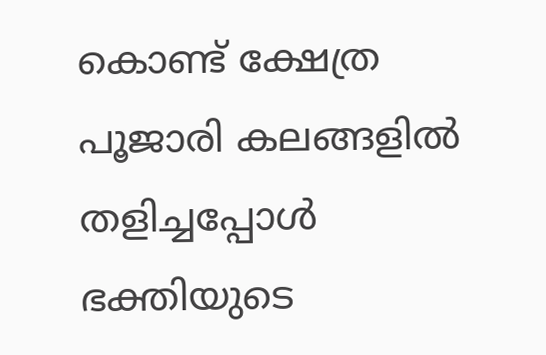കൊണ്ട് ക്ഷേത്ര പൂജാരി കലങ്ങളില്‍ തളിച്ചപ്പോള്‍ ഭക്തിയുടെ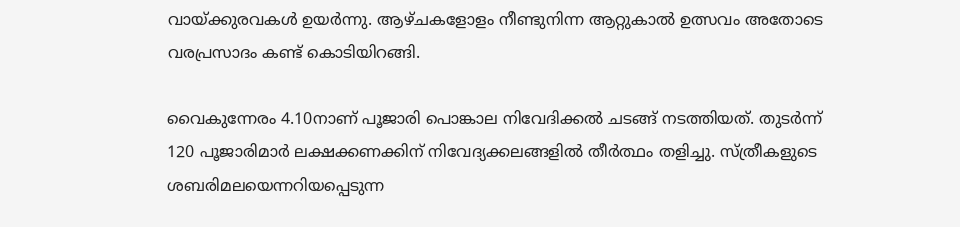വായ്ക്കുരവകള്‍ ഉയര്‍ന്നു. ആഴ്ചകളോളം നീണ്ടുനിന്ന ആറ്റുകാല്‍ ഉത്സവം അതോടെ വരപ്രസാദം കണ്ട് കൊടിയിറങ്ങി.

വൈകുന്നേരം 4.10നാണ് പൂജാരി പൊങ്കാല നിവേദിക്കല്‍ ചടങ്ങ് നടത്തിയത്. തുടര്‍ന്ന് 120 പൂജാരിമാര്‍ ലക്ഷക്കണക്കിന് നിവേദ്യക്കലങ്ങളില്‍ തീര്‍ത്ഥം തളിച്ചു. സ്ത്രീകളുടെ ശബരിമലയെന്നറിയപ്പെടുന്ന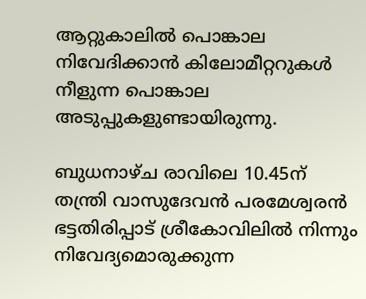ആറ്റുകാലില്‍ പൊങ്കാല നിവേദിക്കാന്‍ കിലോമീറ്ററുകള്‍ നീളുന്ന പൊങ്കാല അടുപ്പുകളുണ്ടായിരുന്നു.

ബുധനാഴ്ച രാവിലെ 10.45ന് തന്ത്രി വാസുദേവന്‍ പരമേശ്വരന്‍ ഭട്ടതിരിപ്പാട് ശ്രീകോവിലില്‍ നിന്നും നിവേദ്യമൊരുക്കുന്ന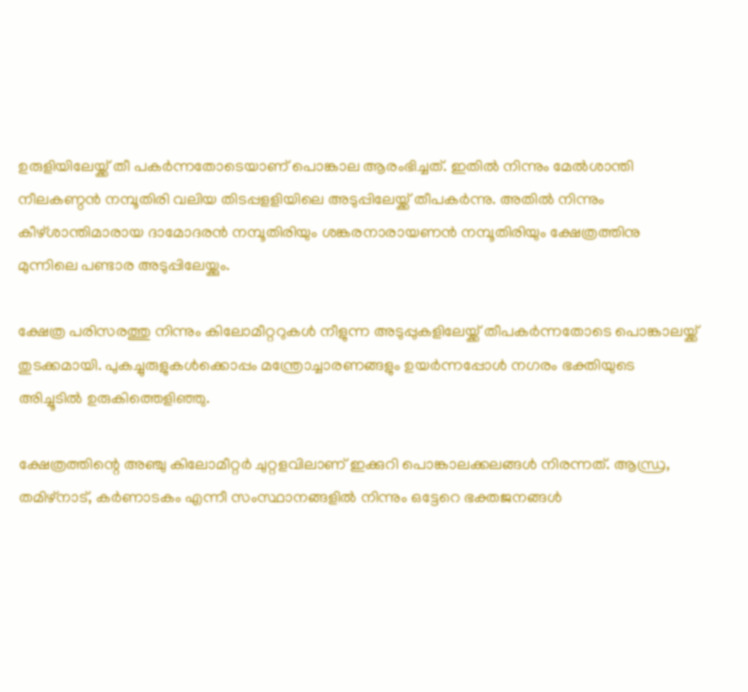ഉരുളിയിലേയ്ക്ക് തീ പകര്‍ന്നതോടെയാണ് പൊങ്കാല ആരംഭിച്ചത്. ഇതില്‍ നിന്നും മേല്‍ശാന്തി നീലകണ്ഠന്‍ നമ്പൂതിരി വലിയ തിടപ്പളളിയിലെ അടുപ്പിലേയ്ക്ക് തീപകര്‍ന്നു. അതില്‍ നിന്നും കീഴ്ശാന്തിമാരായ ദാമോദരന്‍ നമ്പൂതിരിയും ശങ്കരനാരായണന്‍ നമ്പൂതിരിയും ക്ഷേത്രത്തിനു മുന്നിലെ പണ്ടാര അടുപ്പിലേയ്ക്കും.

ക്ഷേത്ര പരിസരത്തു നിന്നും കിലോമീറ്ററുകള്‍ നീളുന്ന അടുപ്പുകളിലേയ്ക്ക് തീപകര്‍ന്നതോടെ പൊങ്കാലയ്ക്ക് തുടക്കമായി. പുകച്ചുരുളുകള്‍ക്കൊപ്പം മന്ത്രോച്ചാരണങ്ങളും ഉയര്‍ന്നപ്പോള്‍ നഗരം ഭക്തിയുടെ അിച്ചൂടില്‍ ഉരുകിത്തെളിഞ്ഞു.

ക്ഷേത്രത്തിന്റെ അഞ്ചു കിലോമീറ്റര്‍ ചുറ്റളവിലാണ് ഇക്കുറി പൊങ്കാലക്കലങ്ങള്‍ നിരന്നത്. ആന്ധ്ര, തമിഴ്നാട്, കര്‍ണാടകം എന്നീ സംസ്ഥാനങ്ങളില്‍ നിന്നും ഒട്ടേറെ ഭക്തജനങ്ങള്‍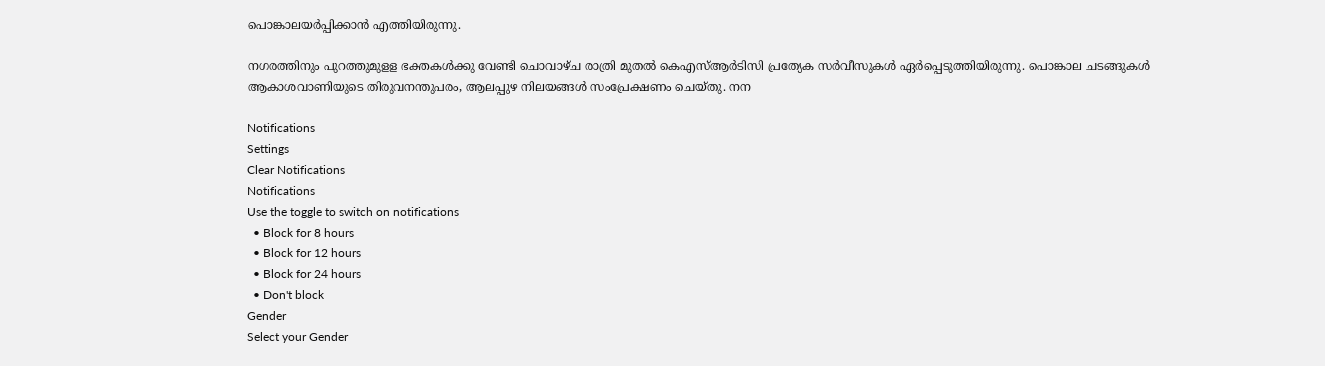പൊങ്കാലയര്‍പ്പിക്കാന്‍ എത്തിയിരുന്നു.

നഗരത്തിനും പുറത്തുമുളള ഭക്തകള്‍ക്കു വേണ്ടി ചൊവാഴ്ച രാത്രി മുതല്‍ കെഎസ്ആര്‍ടിസി പ്രത്യേക സര്‍വീസുകള്‍ ഏര്‍പ്പെടുത്തിയിരുന്നു. പൊങ്കാല ചടങ്ങുകള്‍ ആകാശവാണിയുടെ തിരുവനന്തുപരം, ആലപ്പുഴ നിലയങ്ങള്‍ സംപ്രേക്ഷണം ചെയ്തു. നന

Notifications
Settings
Clear Notifications
Notifications
Use the toggle to switch on notifications
  • Block for 8 hours
  • Block for 12 hours
  • Block for 24 hours
  • Don't block
Gender
Select your Gender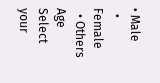• Male
  • Female
  • Others
Age
Select your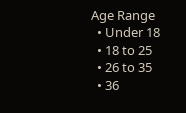Age Range
  • Under 18
  • 18 to 25
  • 26 to 35
  • 36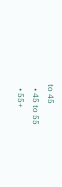to 45
  • 45 to 55
  • 55+